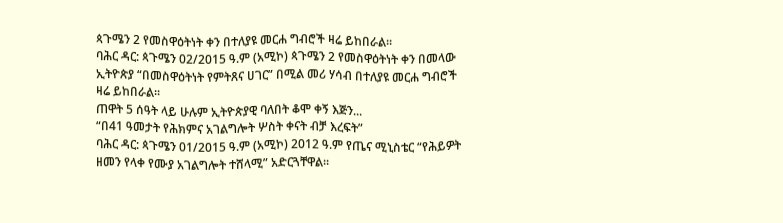ጳጉሜን 2 የመስዋዕትነት ቀን በተለያዩ መርሐ ግብሮች ዛሬ ይከበራል።
ባሕር ዳር: ጳጉሜን 02/2015 ዓ.ም (አሚኮ) ጳጉሜን 2 የመስዋዕትነት ቀን በመላው ኢትዮጵያ “በመስዋዕትነት የምትጸና ሀገር” በሚል መሪ ሃሳብ በተለያዩ መርሐ ግብሮች ዛሬ ይከበራል፡፡
ጠዋት 5 ሰዓት ላይ ሁሉም ኢትዮጵያዊ ባለበት ቆሞ ቀኝ እጅን...
“በ41 ዓመታት የሕክምና አገልግሎት ሦስት ቀናት ብቻ እረፍት”
ባሕር ዳር: ጳጉሜን 01/2015 ዓ.ም (አሚኮ) 2012 ዓ.ም የጤና ሚኒስቴር “የሕይዎት ዘመን የላቀ የሙያ አገልግሎት ተሸላሚ” አድርጓቸዋል፡፡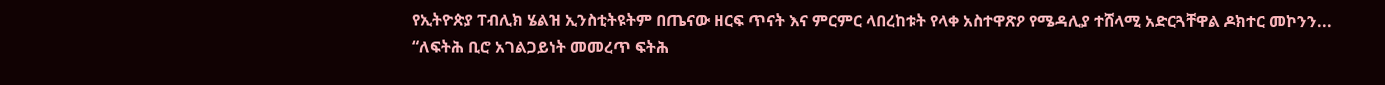የኢትዮጵያ ፐብሊክ ሄልዝ ኢንስቲትዩትም በጤናው ዘርፍ ጥናት እና ምርምር ላበረከቱት የላቀ አስተዋጽዖ የሜዳሊያ ተሸላሚ አድርጓቸዋል ዶክተር መኮንን...
“ለፍትሕ ቢሮ አገልጋይነት መመረጥ ፍትሕ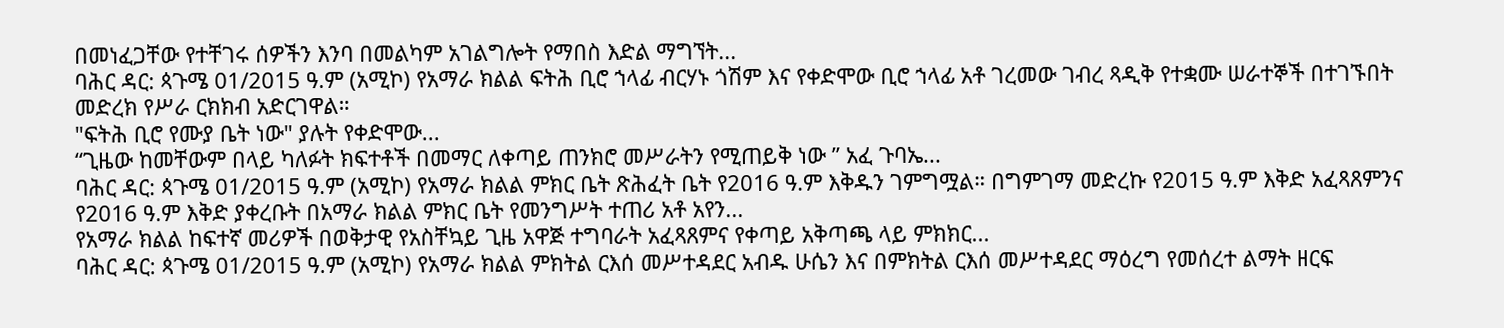በመነፈጋቸው የተቸገሩ ሰዎችን እንባ በመልካም አገልግሎት የማበስ እድል ማግኘት...
ባሕር ዳር: ጳጉሜ 01/2015 ዓ.ም (አሚኮ) የአማራ ክልል ፍትሕ ቢሮ ኀላፊ ብርሃኑ ጎሽም እና የቀድሞው ቢሮ ኀላፊ አቶ ገረመው ገብረ ጻዲቅ የተቋሙ ሠራተኞች በተገኙበት መድረክ የሥራ ርክክብ አድርገዋል።
"ፍትሕ ቢሮ የሙያ ቤት ነው" ያሉት የቀድሞው...
“ጊዜው ከመቸውም በላይ ካለፉት ክፍተቶች በመማር ለቀጣይ ጠንክሮ መሥራትን የሚጠይቅ ነው ” አፈ ጉባኤ...
ባሕር ዳር: ጳጉሜ 01/2015 ዓ.ም (አሚኮ) የአማራ ክልል ምክር ቤት ጽሕፈት ቤት የ2016 ዓ.ም እቅዱን ገምግሟል። በግምገማ መድረኩ የ2015 ዓ.ም እቅድ አፈጻጸምንና የ2016 ዓ.ም እቅድ ያቀረቡት በአማራ ክልል ምክር ቤት የመንግሥት ተጠሪ አቶ አየን...
የአማራ ክልል ከፍተኛ መሪዎች በወቅታዊ የአስቸኳይ ጊዜ አዋጅ ተግባራት አፈጻጸምና የቀጣይ አቅጣጫ ላይ ምክክር...
ባሕር ዳር: ጳጉሜ 01/2015 ዓ.ም (አሚኮ) የአማራ ክልል ምክትል ርእሰ መሥተዳደር አብዱ ሁሴን እና በምክትል ርእሰ መሥተዳደር ማዕረግ የመሰረተ ልማት ዘርፍ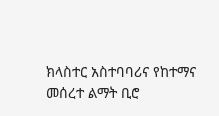ክላስተር አስተባባሪና የከተማና መሰረተ ልማት ቢሮ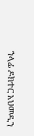ኀላፊ ዶክተር አህመዲን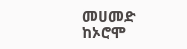መሀመድ ከኦሮሞ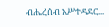ብሔረሰብ አሥተዳደር...